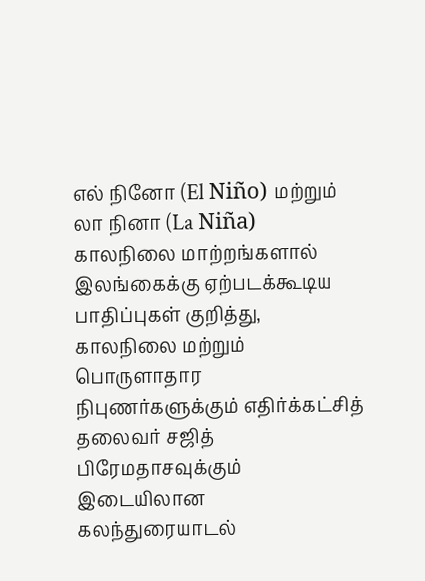எல் நினோ (El Niño) மற்றும் லா நினா (La Niña) காலநிலை மாற்றங்களால் இலங்கைக்கு ஏற்படக்கூடிய பாதிப்புகள் குறித்து, காலநிலை மற்றும் பொருளாதார நிபுணர்களுக்கும் எதிர்க்கட்சித் தலைவர் சஜித் பிரேமதாசவுக்கும் இடையிலான கலந்துரையாடல்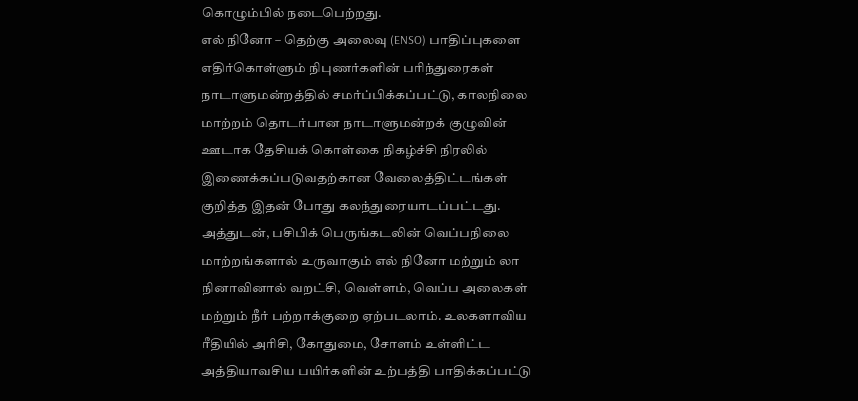கொழும்பில் நடைபெற்றது.
எல் நினோ – தெற்கு அலைவு (ENSO) பாதிப்புகளை எதிர்கொள்ளும் நிபுணர்களின் பரிந்துரைகள் நாடாளுமன்றத்தில் சமர்ப்பிக்கப்பட்டு, காலநிலை மாற்றம் தொடர்பான நாடாளுமன்றக் குழுவின் ஊடாக தேசியக் கொள்கை நிகழ்ச்சி நிரலில் இணைக்கப்படுவதற்கான வேலைத்திட்டங்கள் குறித்த இதன் போது கலந்துரையாடப்பட்டது.
அத்துடன், பசிபிக் பெருங்கடலின் வெப்பநிலை மாற்றங்களால் உருவாகும் எல் நினோ மற்றும் லா நினாவினால் வறட்சி, வெள்ளம், வெப்ப அலைகள் மற்றும் நீர் பற்றாக்குறை ஏற்படலாம். உலகளாவிய ரீதியில் அரிசி, கோதுமை, சோளம் உள்ளிட்ட அத்தியாவசிய பயிர்களின் உற்பத்தி பாதிக்கப்பட்டு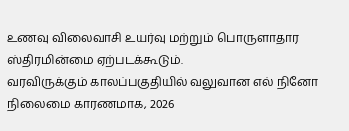உணவு விலைவாசி உயர்வு மற்றும் பொருளாதார ஸ்திரமின்மை ஏற்படக்கூடும்.
வரவிருக்கும் காலப்பகுதியில் வலுவான எல் நினோ நிலைமை காரணமாக, 2026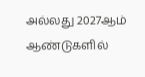அல்லது 2027ஆம் ஆண்டுகளில்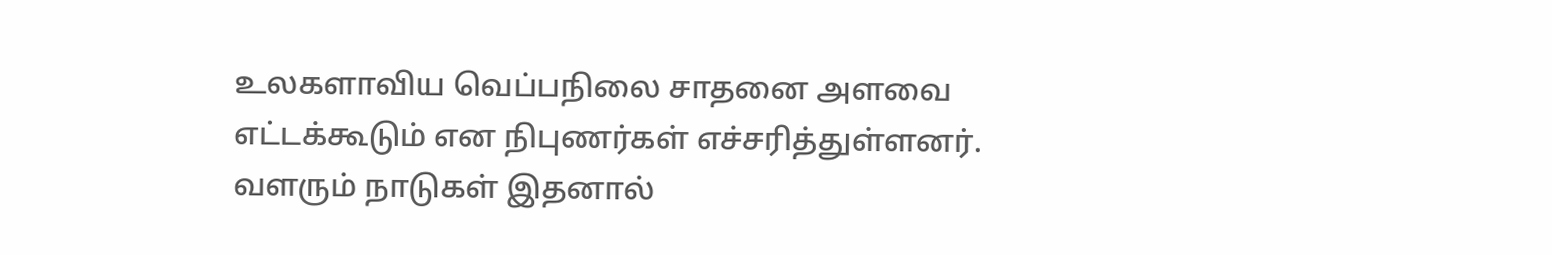உலகளாவிய வெப்பநிலை சாதனை அளவை எட்டக்கூடும் என நிபுணர்கள் எச்சரித்துள்ளனர்.
வளரும் நாடுகள் இதனால்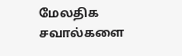மேலதிக சவால்களை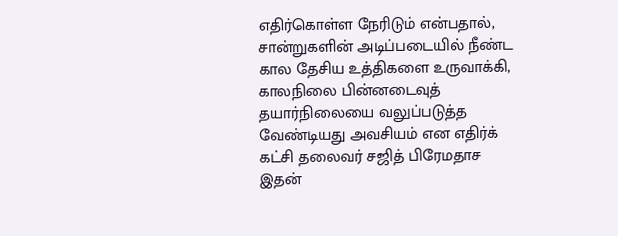எதிர்கொள்ள நேரிடும் என்பதால், சான்றுகளின் அடிப்படையில் நீண்ட கால தேசிய உத்திகளை உருவாக்கி, காலநிலை பின்னடைவுத் தயார்நிலையை வலுப்படுத்த வேண்டியது அவசியம் என எதிர்க் கட்சி தலைவர் சஜித் பிரேமதாச இதன்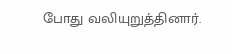போது வலியுறுத்தினார்.